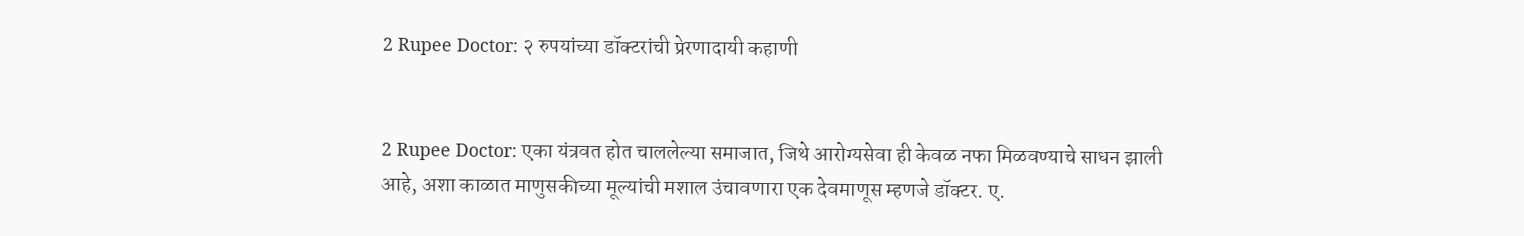2 Rupee Doctor: २ रुपयांच्या डॉक्टरांची प्रेरणादायी कहाणी


2 Rupee Doctor: एका यंत्रवत होत चाललेल्या समाजात, जिथे आरोग्यसेवा ही केवळ नफा मिळवण्याचे साधन झाली आहे, अशा काळात माणुसकीच्या मूल्यांची मशाल उंचावणारा एक देवमाणूस म्हणजे डॉक्टर. ए.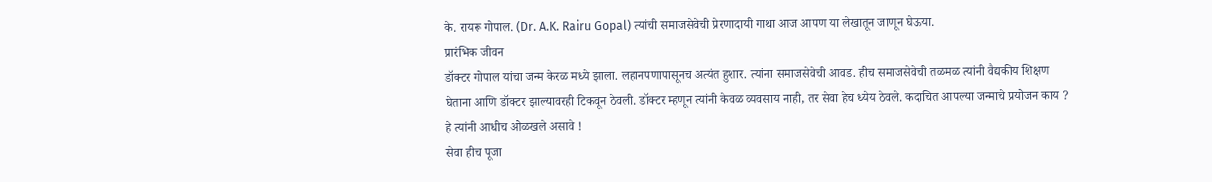के. रायरू गोपाल. (Dr. A.K. Rairu Gopal) त्यांची समाजसेवेची प्रेरणादायी गाथा आज आपण या लेखातून जाणून घेऊया.
प्रारंभिक जीवन
डॉक्टर गोपाल यांचा जन्म केरळ मध्ये झाला. लहानपणापासूनच अत्यंत हुशार. त्यांना समाजसेवेची आवड. हीच समाजसेवेची तळमळ त्यांनी वैद्यकीय शिक्षण घेताना आणि डॉक्टर झाल्यावरही टिकवून ठेवली. डॉक्टर म्हणून त्यांनी केवळ व्यवसाय नाही, तर सेवा हेच ध्येय ठेवले. कदाचित आपल्या जन्माचे प्रयोजन काय ? हे त्यांनी आधीच ओळखले असावे !
सेवा हीच पूजा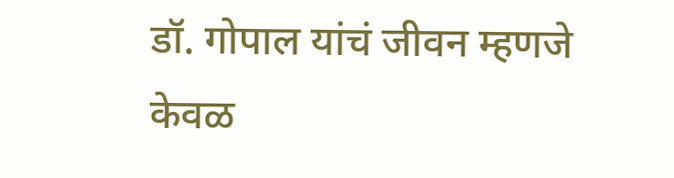डॉ. गोपाल यांचं जीवन म्हणजे केवळ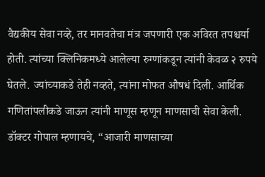वैद्यकीय सेवा नव्हे, तर मानवतेचा मंत्र जपणारी एक अविरत तपश्चर्या होती. त्यांच्या क्लिनिकमध्ये आलेल्या रुग्णांकडून त्यांनी केवळ २ रुपये घेतले. ज्यांच्याकडे तेही नव्हते, त्यांना मोफत औषधं दिली. आर्थिक गणितांपलीकडे जाऊन त्यांनी माणूस म्हणून माणसाची सेवा केली.
डॉक्टर गोपाल म्हणायचे, “आजारी माणसाच्या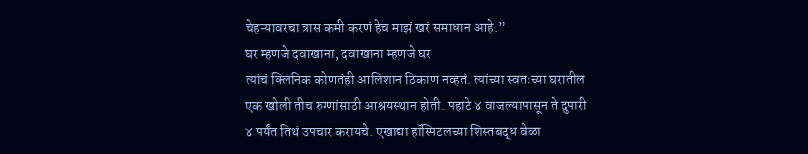चेहऱ्यावरचा त्रास कमी करणं हेच माझं खरं समाधान आहे.”
घर म्हणजे दवाखाना, दवाखाना म्हणजे घर
त्यांचं क्लिनिक कोणतंही आलिशान ठिकाण नव्हतं. त्यांच्या स्वतःच्या घरातील एक खोली तीच रुग्णांसाठी आश्रयस्थान होती. पहाटे ४ वाजल्यापासून ते दुपारी ४ पर्यंत तिथं उपचार करायचे. एखाद्या हॉस्पिटलच्या शिस्तबद्ध वेळा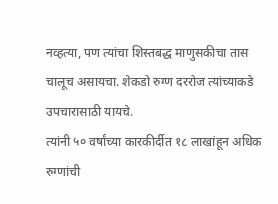नव्हत्या, पण त्यांचा शिस्तबद्ध माणुसकीचा तास चालूच असायचा. शेकडो रुग्ण दररोज त्यांच्याकडे उपचारासाठी यायचे.
त्यांनी ५० वर्षांच्या कारकीर्दीत १८ लाखांहून अधिक रुग्णांची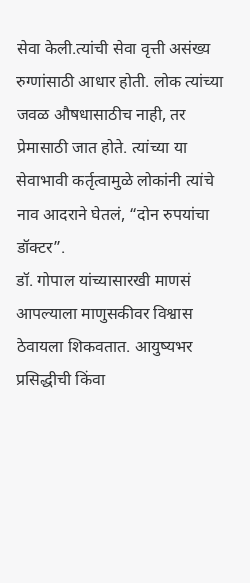सेवा केली.त्यांची सेवा वृत्ती असंख्य रुग्णांसाठी आधार होती. लोक त्यांच्या जवळ औषधासाठीच नाही, तर प्रेमासाठी जात होते. त्यांच्या या सेवाभावी कर्तृत्वामुळे लोकांनी त्यांचे नाव आदराने घेतलं, “दोन रुपयांचा डॉक्टर”.
डॉ. गोपाल यांच्यासारखी माणसं आपल्याला माणुसकीवर विश्वास ठेवायला शिकवतात. आयुष्यभर प्रसिद्धीची किंवा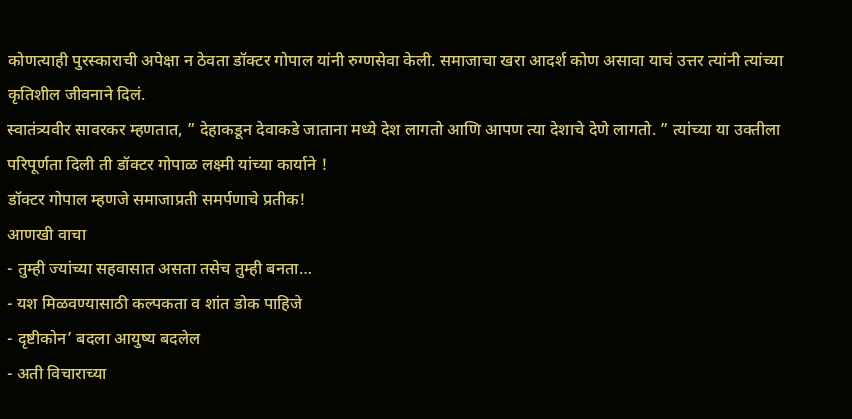कोणत्याही पुरस्काराची अपेक्षा न ठेवता डॉक्टर गोपाल यांनी रुग्णसेवा केली. समाजाचा खरा आदर्श कोण असावा याचं उत्तर त्यांनी त्यांच्या कृतिशील जीवनाने दिलं.
स्वातंत्र्यवीर सावरकर म्हणतात, ” देहाकडून देवाकडे जाताना मध्ये देश लागतो आणि आपण त्या देशाचे देणे लागतो. ” त्यांच्या या उक्तीला परिपूर्णता दिली ती डॉक्टर गोपाळ लक्ष्मी यांच्या कार्याने !
डॉक्टर गोपाल म्हणजे समाजाप्रती समर्पणाचे प्रतीक!
आणखी वाचा
- तुम्ही ज्यांच्या सहवासात असता तसेच तुम्ही बनता…
- यश मिळवण्यासाठी कल्पकता व शांत डोक पाहिजे
- दृष्टीकोन’ बदला आयुष्य बदलेल
- अती विचाराच्या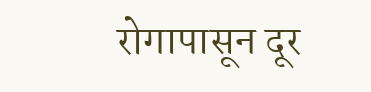रोगापासून दूर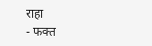राहा
- फक्त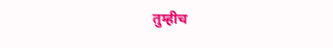तुम्हीच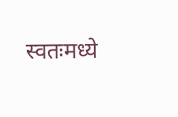स्वतःमध्ये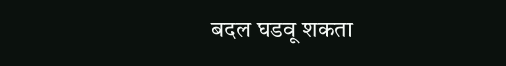बदल घडवू शकता